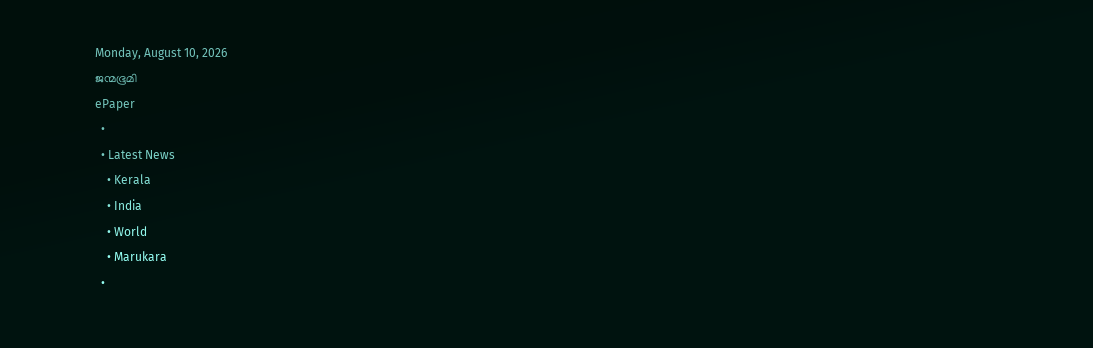Monday, August 10, 2026
ജന്മഭൂമി
ePaper
  •
  • Latest News
    • Kerala
    • India
    • World
    • Marukara
  •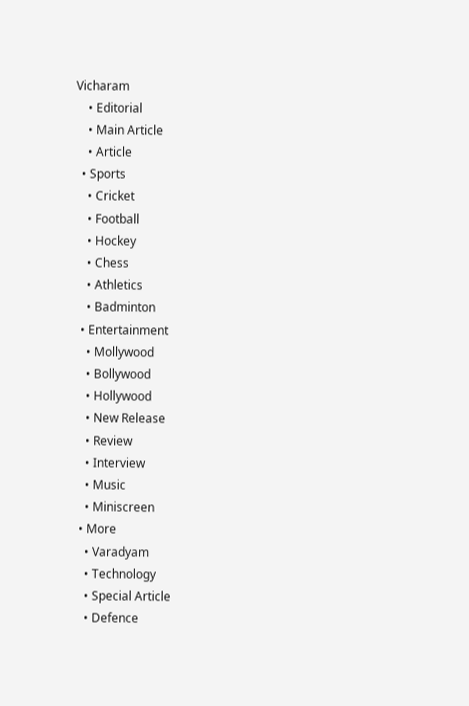Vicharam
    • Editorial
    • Main Article
    • Article
  • Sports
    • Cricket
    • Football
    • Hockey
    • Chess
    • Athletics
    • Badminton
  • Entertainment
    • Mollywood
    • Bollywood
    • Hollywood
    • New Release
    • Review
    • Interview
    • Music
    • Miniscreen
  • More
    • Varadyam
    • Technology
    • Special Article
    • Defence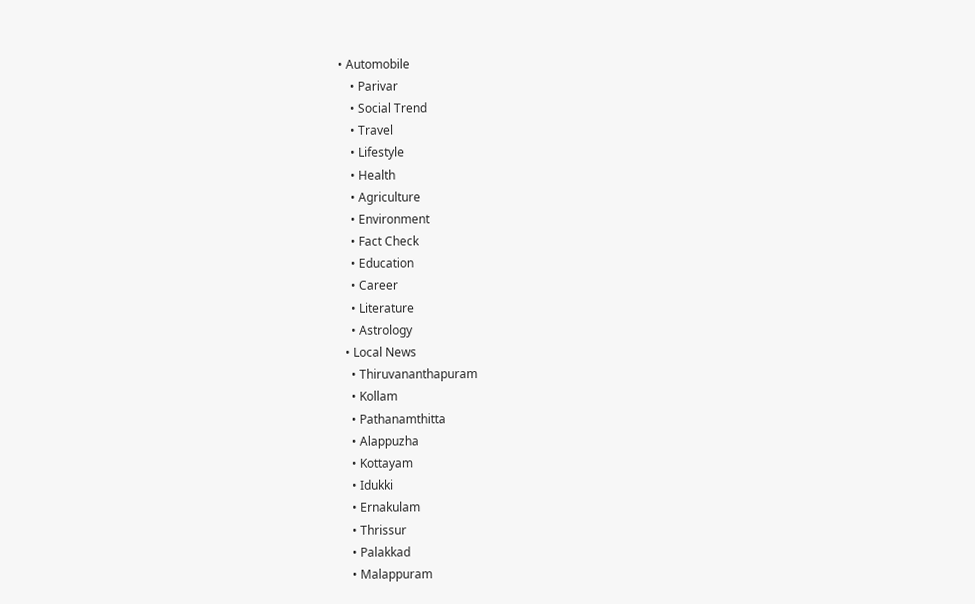• Automobile
    • Parivar
    • Social Trend
    • Travel
    • Lifestyle
    • Health
    • Agriculture
    • Environment
    • Fact Check
    • Education
    • Career
    • Literature
    • Astrology
  • Local News
    • Thiruvananthapuram
    • Kollam
    • Pathanamthitta
    • Alappuzha
    • Kottayam
    • Idukki
    • Ernakulam
    • Thrissur
    • Palakkad
    • Malappuram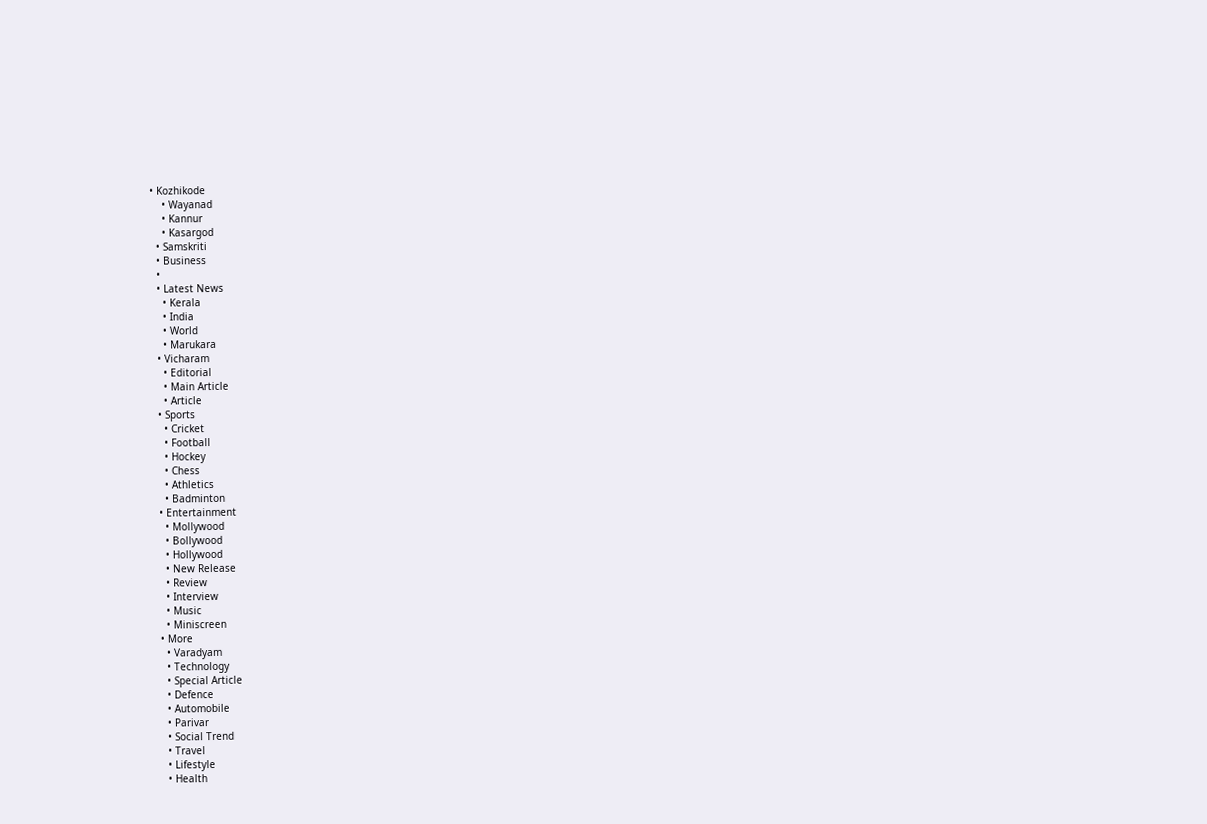• Kozhikode
    • Wayanad
    • Kannur
    • Kasargod
  • Samskriti
  • Business
  •
  • Latest News
    • Kerala
    • India
    • World
    • Marukara
  • Vicharam
    • Editorial
    • Main Article
    • Article
  • Sports
    • Cricket
    • Football
    • Hockey
    • Chess
    • Athletics
    • Badminton
  • Entertainment
    • Mollywood
    • Bollywood
    • Hollywood
    • New Release
    • Review
    • Interview
    • Music
    • Miniscreen
  • More
    • Varadyam
    • Technology
    • Special Article
    • Defence
    • Automobile
    • Parivar
    • Social Trend
    • Travel
    • Lifestyle
    • Health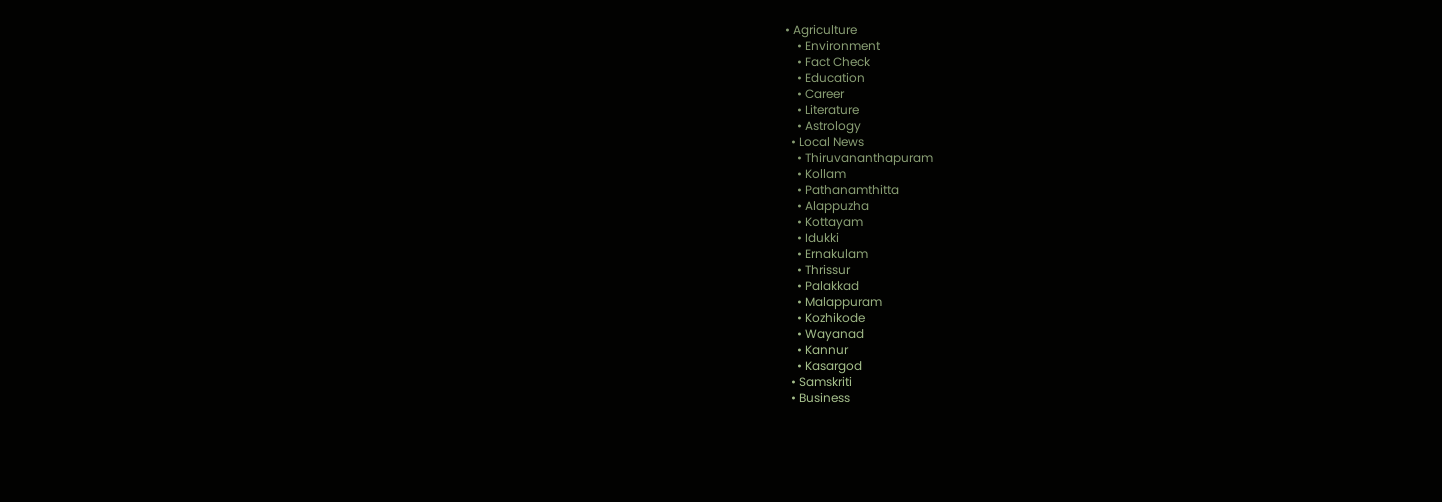• Agriculture
    • Environment
    • Fact Check
    • Education
    • Career
    • Literature
    • Astrology
  • Local News
    • Thiruvananthapuram
    • Kollam
    • Pathanamthitta
    • Alappuzha
    • Kottayam
    • Idukki
    • Ernakulam
    • Thrissur
    • Palakkad
    • Malappuram
    • Kozhikode
    • Wayanad
    • Kannur
    • Kasargod
  • Samskriti
  • Business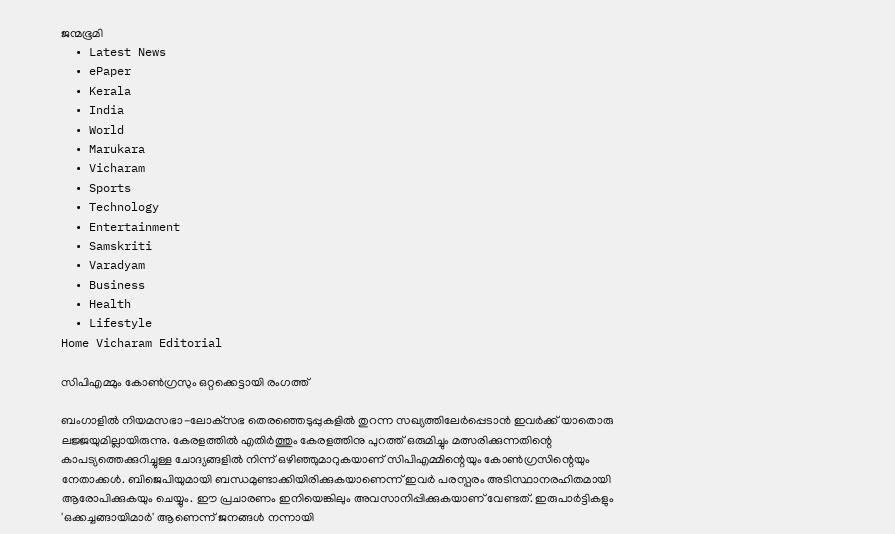ജന്മഭൂമി
  • Latest News
  • ePaper
  • Kerala
  • India
  • World
  • Marukara
  • Vicharam
  • Sports
  • Technology
  • Entertainment
  • Samskriti
  • Varadyam
  • Business
  • Health
  • Lifestyle
Home Vicharam Editorial

സിപിഎമ്മും കോണ്‍ഗ്രസും ഒറ്റക്കെട്ടായി രംഗത്ത്

ബംഗാളില്‍ നിയമസഭാ-ലോക്‌സഭ തെരഞ്ഞെടുപ്പുകളില്‍ തുറന്ന സഖ്യത്തിലേര്‍പ്പെടാന്‍ ഇവര്‍ക്ക് യാതൊരു ലജ്ജയുമില്ലായിരുന്നു. കേരളത്തില്‍ എതിര്‍ത്തും കേരളത്തിനു പുറത്ത് ഒരുമിച്ചും മത്സരിക്കുന്നതിന്റെ കാപട്യത്തെക്കുറിച്ചുള്ള ചോദ്യങ്ങളില്‍ നിന്ന് ഒഴിഞ്ഞുമാറുകയാണ് സിപിഎമ്മിന്റെയും കോണ്‍ഗ്രസിന്റെയും നേതാക്കള്‍. ബിജെപിയുമായി ബന്ധമുണ്ടാക്കിയിരിക്കുകയാണെന്ന് ഇവര്‍ പരസ്പരം അടിസ്ഥാനരഹിതമായി ആരോപിക്കുകയും ചെയ്യും. ഈ പ്രചാരണം ഇനിയെങ്കിലും അവസാനിപ്പിക്കുകയാണ് വേണ്ടത്. ഇരുപാര്‍ട്ടികളും 'ഒക്കച്ചങ്ങായിമാര്‍' ആണെന്ന് ജനങ്ങള്‍ നന്നായി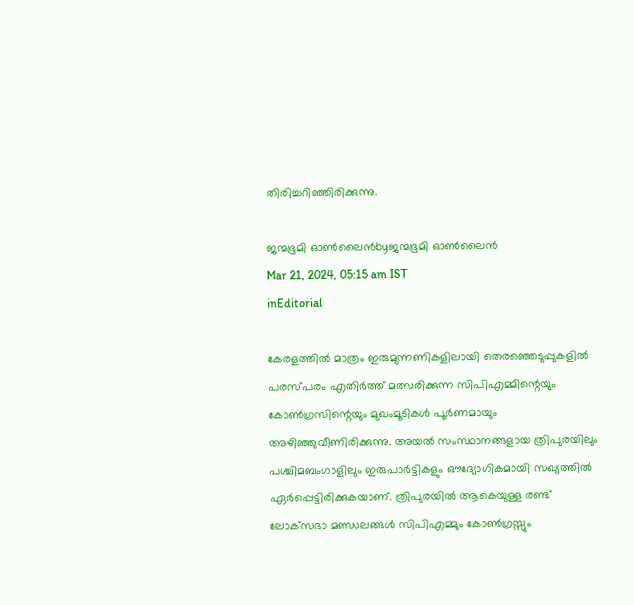തിരിച്ചറിഞ്ഞിരിക്കുന്നു.

ജന്മഭൂമി ഓണ്‍ലൈന്‍byജന്മഭൂമി ഓണ്‍ലൈന്‍
Mar 21, 2024, 05:15 am IST
inEditorial

കേരളത്തില്‍ മാത്രം ഇരുമുന്നണികളിലായി തെരഞ്ഞെടുപ്പുകളില്‍ പരസ്പരം എതിര്‍ത്ത് മത്സരിക്കുന്ന സിപിഎമ്മിന്റെയും കോണ്‍ഗ്രസിന്റെയും മുഖംമൂടികള്‍ പൂര്‍ണമായും അഴിഞ്ഞുവീണിരിക്കുന്നു. അയല്‍ സംസ്ഥാനങ്ങളായ ത്രിപുരയിലും പശ്ചിമബംഗാളിലും ഇരുപാര്‍ട്ടികളും ഔദ്യോഗികമായി സഖ്യത്തില്‍ ഏര്‍പ്പെട്ടിരിക്കുകയാണ്. ത്രിപുരയില്‍ ആകെയുള്ള രണ്ട് ലോക്‌സഭാ മണ്ഡലങ്ങള്‍ സിപിഎമ്മും കോണ്‍ഗ്രസ്സും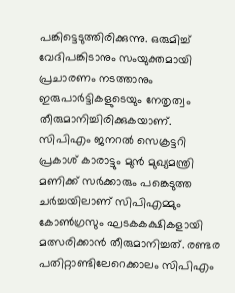പങ്കിട്ടെടുത്തിരിക്കുന്നു. ഒരുമിച്ച് വേദിപങ്കിടാനും സംയുക്തമായി പ്രചാരണം നടത്താനും ഇരുപാര്‍ട്ടികളുടെയും നേതൃത്വം തീരുമാനിച്ചിരിക്കുകയാണ്. സിപിഎം ജനറല്‍ സെക്രട്ടറി പ്രകാശ് കാരാട്ടും മുന്‍ മുഖ്യമന്ത്രി മണിക്ക് സര്‍ക്കാരും പങ്കെടുത്ത ചര്‍ച്ചയിലാണ് സിപിഎമ്മും കോണ്‍ഗ്രസും ഘടകകക്ഷികളായി മത്സരിക്കാന്‍ തീരുമാനിച്ചത്. രണ്ടര പതിറ്റാണ്ടിലേറെക്കാലം സിപിഎം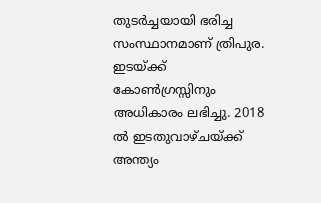തുടര്‍ച്ചയായി ഭരിച്ച സംസ്ഥാനമാണ് ത്രിപുര. ഇടയ്‌ക്ക് കോണ്‍ഗ്രസ്സിനും അധികാരം ലഭിച്ചു. 2018 ല്‍ ഇടതുവാഴ്ചയ്‌ക്ക് അന്ത്യം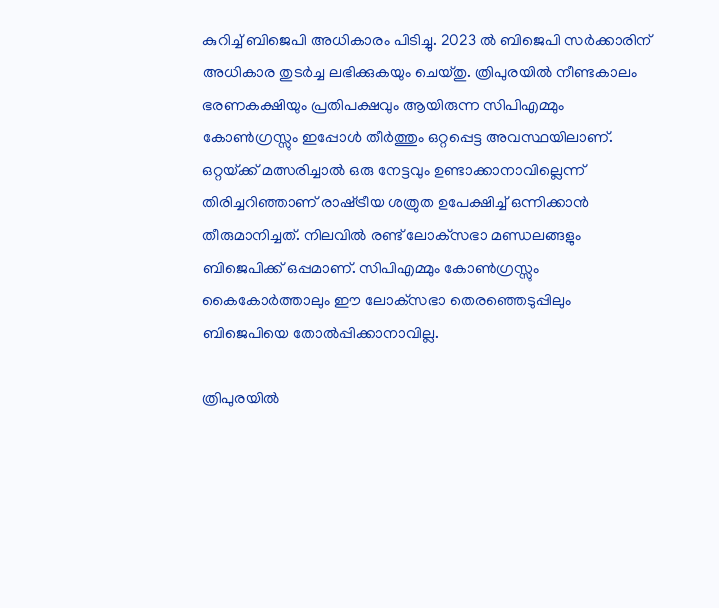കുറിച്ച് ബിജെപി അധികാരം പിടിച്ചു. 2023 ല്‍ ബിജെപി സര്‍ക്കാരിന് അധികാര തുടര്‍ച്ച ലഭിക്കുകയും ചെയ്തു. ത്രിപുരയില്‍ നീണ്ടകാലം ഭരണകക്ഷിയും പ്രതിപക്ഷവും ആയിരുന്ന സിപിഎമ്മും കോണ്‍ഗ്രസ്സും ഇപ്പോള്‍ തീര്‍ത്തും ഒറ്റപ്പെട്ട അവസ്ഥയിലാണ്. ഒറ്റയ്‌ക്ക് മത്സരിച്ചാല്‍ ഒരു നേട്ടവും ഉണ്ടാക്കാനാവില്ലെന്ന് തിരിച്ചറിഞ്ഞാണ് രാഷ്‌ട്രീയ ശത്രുത ഉപേക്ഷിച്ച് ഒന്നിക്കാന്‍ തീരുമാനിച്ചത്. നിലവില്‍ രണ്ട് ലോക്‌സഭാ മണ്ഡലങ്ങളും ബിജെപിക്ക് ഒപ്പമാണ്. സിപിഎമ്മും കോണ്‍ഗ്രസ്സും കൈകോര്‍ത്താലും ഈ ലോക്‌സഭാ തെരഞ്ഞെടുപ്പിലും ബിജെപിയെ തോല്‍പ്പിക്കാനാവില്ല.

ത്രിപുരയില്‍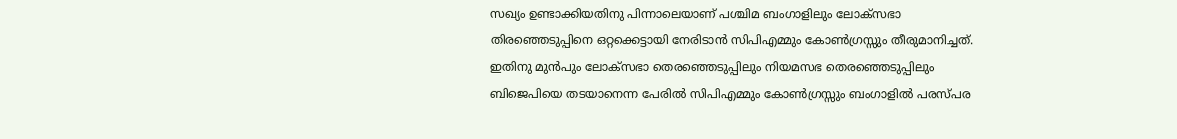സഖ്യം ഉണ്ടാക്കിയതിനു പിന്നാലെയാണ് പശ്ചിമ ബംഗാളിലും ലോക്‌സഭാ തിരഞ്ഞെടുപ്പിനെ ഒറ്റക്കെട്ടായി നേരിടാന്‍ സിപിഎമ്മും കോണ്‍ഗ്രസ്സും തീരുമാനിച്ചത്. ഇതിനു മുന്‍പും ലോക്‌സഭാ തെരഞ്ഞെടുപ്പിലും നിയമസഭ തെരഞ്ഞെടുപ്പിലും ബിജെപിയെ തടയാനെന്ന പേരില്‍ സിപിഎമ്മും കോണ്‍ഗ്രസ്സും ബംഗാളില്‍ പരസ്പര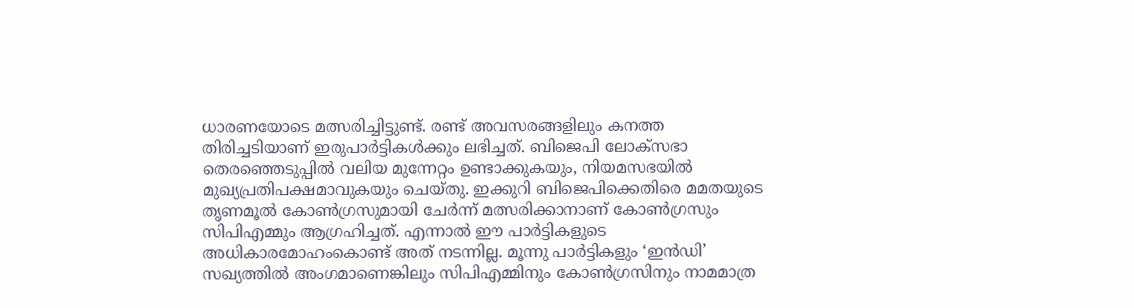ധാരണയോടെ മത്സരിച്ചിട്ടുണ്ട്. രണ്ട് അവസരങ്ങളിലും കനത്ത തിരിച്ചടിയാണ് ഇരുപാര്‍ട്ടികള്‍ക്കും ലഭിച്ചത്. ബിജെപി ലോക്‌സഭാ തെരഞ്ഞെടുപ്പില്‍ വലിയ മുന്നേറ്റം ഉണ്ടാക്കുകയും, നിയമസഭയില്‍ മുഖ്യപ്രതിപക്ഷമാവുകയും ചെയ്തു. ഇക്കുറി ബിജെപിക്കെതിരെ മമതയുടെ തൃണമൂല്‍ കോണ്‍ഗ്രസുമായി ചേര്‍ന്ന് മത്സരിക്കാനാണ് കോണ്‍ഗ്രസും സിപിഎമ്മും ആഗ്രഹിച്ചത്. എന്നാല്‍ ഈ പാര്‍ട്ടികളുടെ അധികാരമോഹംകൊണ്ട് അത് നടന്നില്ല. മൂന്നു പാര്‍ട്ടികളും ‘ഇന്‍ഡി’ സഖ്യത്തില്‍ അംഗമാണെങ്കിലും സിപിഎമ്മിനും കോണ്‍ഗ്രസിനും നാമമാത്ര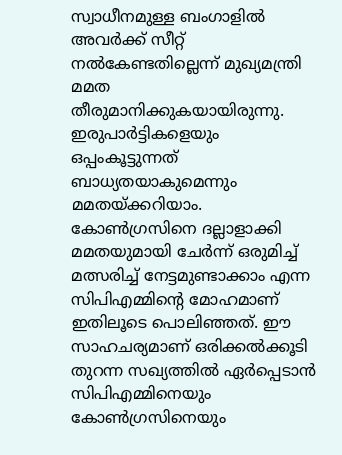സ്വാധീനമുള്ള ബംഗാളില്‍ അവര്‍ക്ക് സീറ്റ് നല്‍കേണ്ടതില്ലെന്ന് മുഖ്യമന്ത്രി മമത തീരുമാനിക്കുകയായിരുന്നു. ഇരുപാര്‍ട്ടികളെയും ഒപ്പംകൂട്ടുന്നത് ബാധ്യതയാകുമെന്നും മമതയ്‌ക്കറിയാം. കോണ്‍ഗ്രസിനെ ദല്ലാളാക്കി മമതയുമായി ചേര്‍ന്ന് ഒരുമിച്ച് മത്സരിച്ച് നേട്ടമുണ്ടാക്കാം എന്ന സിപിഎമ്മിന്റെ മോഹമാണ് ഇതിലൂടെ പൊലിഞ്ഞത്. ഈ സാഹചര്യമാണ് ഒരിക്കല്‍ക്കൂടി തുറന്ന സഖ്യത്തില്‍ ഏര്‍പ്പെടാന്‍ സിപിഎമ്മിനെയും കോണ്‍ഗ്രസിനെയും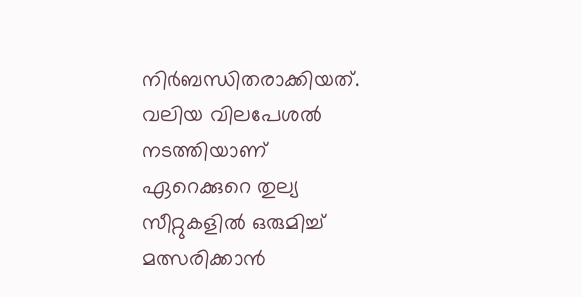നിര്‍ബന്ധിതരാക്കിയത്. വലിയ വിലപേശല്‍ നടത്തിയാണ് ഏറെക്കുറെ തുല്യ സീറ്റുകളില്‍ ഒരുമിച്ച് മത്സരിക്കാന്‍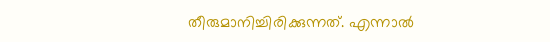തീരുമാനിച്ചിരിക്കുന്നത്. എന്നാല്‍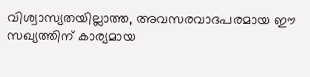വിശ്വാസ്യതയില്ലാത്ത, അവസരവാദപരമായ ഈ സഖ്യത്തിന് കാര്യമായ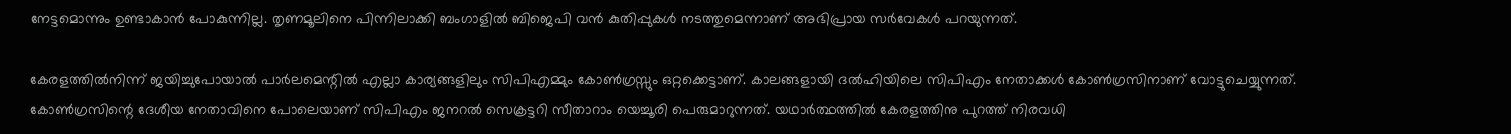നേട്ടമൊന്നും ഉണ്ടാകാന്‍ പോകുന്നില്ല. തൃണമൂലിനെ പിന്നിലാക്കി ബംഗാളില്‍ ബിജെപി വന്‍ കുതിപ്പുകള്‍ നടത്തുമെന്നാണ് അഭിപ്രായ സര്‍വേകള്‍ പറയുന്നത്.

കേരളത്തില്‍നിന്ന് ജയിച്ചുപോയാല്‍ പാര്‍ലമെന്റില്‍ എല്ലാ കാര്യങ്ങളിലും സിപിഎമ്മും കോണ്‍ഗ്രസ്സും ഒറ്റക്കെട്ടാണ്. കാലങ്ങളായി ദല്‍ഹിയിലെ സിപിഎം നേതാക്കള്‍ കോണ്‍ഗ്രസിനാണ് വോട്ടുചെയ്യുന്നത്. കോണ്‍ഗ്രസിന്റെ ദേശീയ നേതാവിനെ പോലെയാണ് സിപിഎം ജനറല്‍ സെക്രട്ടറി സീതാറാം യെച്ചൂരി പെരുമാറുന്നത്. യഥാര്‍ത്ഥത്തില്‍ കേരളത്തിനു പുറത്ത് നിരവധി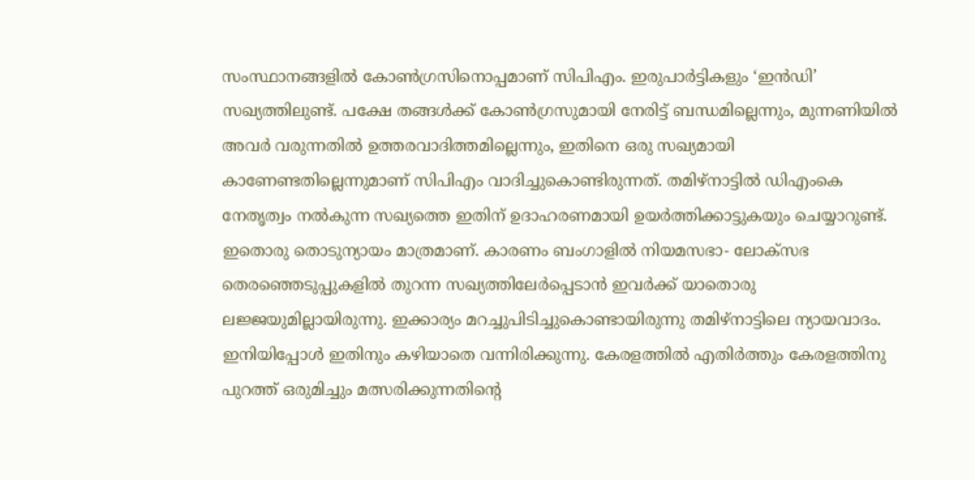സംസ്ഥാനങ്ങളില്‍ കോണ്‍ഗ്രസിനൊപ്പമാണ് സിപിഎം. ഇരുപാര്‍ട്ടികളും ‘ഇന്‍ഡി’ സഖ്യത്തിലുണ്ട്. പക്ഷേ തങ്ങള്‍ക്ക് കോണ്‍ഗ്രസുമായി നേരിട്ട് ബന്ധമില്ലെന്നും, മുന്നണിയില്‍ അവര്‍ വരുന്നതില്‍ ഉത്തരവാദിത്തമില്ലെന്നും, ഇതിനെ ഒരു സഖ്യമായി കാണേണ്ടതില്ലെന്നുമാണ് സിപിഎം വാദിച്ചുകൊണ്ടിരുന്നത്. തമിഴ്‌നാട്ടില്‍ ഡിഎംകെ നേതൃത്വം നല്‍കുന്ന സഖ്യത്തെ ഇതിന് ഉദാഹരണമായി ഉയര്‍ത്തിക്കാട്ടുകയും ചെയ്യാറുണ്ട്. ഇതൊരു തൊടുന്യായം മാത്രമാണ്. കാരണം ബംഗാളില്‍ നിയമസഭാ- ലോക്‌സഭ തെരഞ്ഞെടുപ്പുകളില്‍ തുറന്ന സഖ്യത്തിലേര്‍പ്പെടാന്‍ ഇവര്‍ക്ക് യാതൊരു ലജ്ജയുമില്ലായിരുന്നു. ഇക്കാര്യം മറച്ചുപിടിച്ചുകൊണ്ടായിരുന്നു തമിഴ്‌നാട്ടിലെ ന്യായവാദം. ഇനിയിപ്പോള്‍ ഇതിനും കഴിയാതെ വന്നിരിക്കുന്നു. കേരളത്തില്‍ എതിര്‍ത്തും കേരളത്തിനു പുറത്ത് ഒരുമിച്ചും മത്സരിക്കുന്നതിന്റെ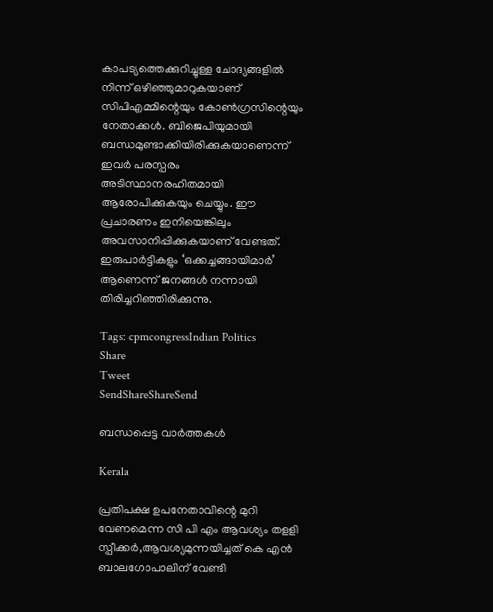കാപട്യത്തെക്കുറിച്ചുള്ള ചോദ്യങ്ങളില്‍ നിന്ന് ഒഴിഞ്ഞുമാറുകയാണ് സിപിഎമ്മിന്റെയും കോണ്‍ഗ്രസിന്റെയും നേതാക്കള്‍. ബിജെപിയുമായി ബന്ധമുണ്ടാക്കിയിരിക്കുകയാണെന്ന് ഇവര്‍ പരസ്പരം അടിസ്ഥാനരഹിതമായി ആരോപിക്കുകയും ചെയ്യും. ഈ പ്രചാരണം ഇനിയെങ്കിലും അവസാനിപ്പിക്കുകയാണ് വേണ്ടത്. ഇരുപാര്‍ട്ടികളും ‘ഒക്കച്ചങ്ങായിമാര്‍’ ആണെന്ന് ജനങ്ങള്‍ നന്നായി തിരിച്ചറിഞ്ഞിരിക്കുന്നു.

Tags: cpmcongressIndian Politics
Share
Tweet
SendShareShareSend

ബന്ധപ്പെട്ട വാര്‍ത്തകള്‍

Kerala

പ്രതിപക്ഷ ഉപനേതാവിന്റെ മുറി വേണമെന്ന സി പി എം ആവശ്യം തളളി സ്പീക്കര്‍,ആവശ്യമുന്നയിച്ചത് കെ എന്‍ ബാലഗോപാലിന് വേണ്ടി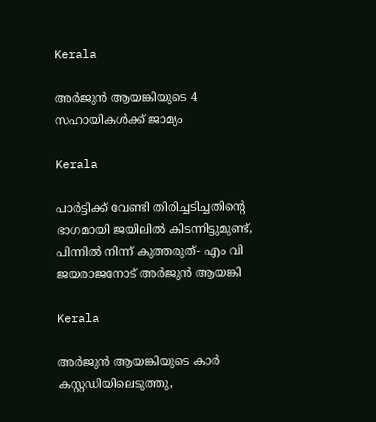Kerala

അര്‍ജുന്‍ ആയങ്കിയുടെ 4 സഹായികള്‍ക്ക് ജാമ്യം

Kerala

പാര്‍ട്ടിക്ക് വേണ്ടി തിരിച്ചടിച്ചതിന്റെ ഭാഗമായി ജയിലില്‍ കിടന്നിട്ടുമുണ്ട്, പിന്നില്‍ നിന്ന് കുത്തരുത്- എം വി ജയരാജനോട് അര്‍ജുന്‍ ആയങ്കി

Kerala

അര്‍ജുന്‍ ആയങ്കിയുടെ കാര്‍ കസ്റ്റഡിയിലെടുത്തു,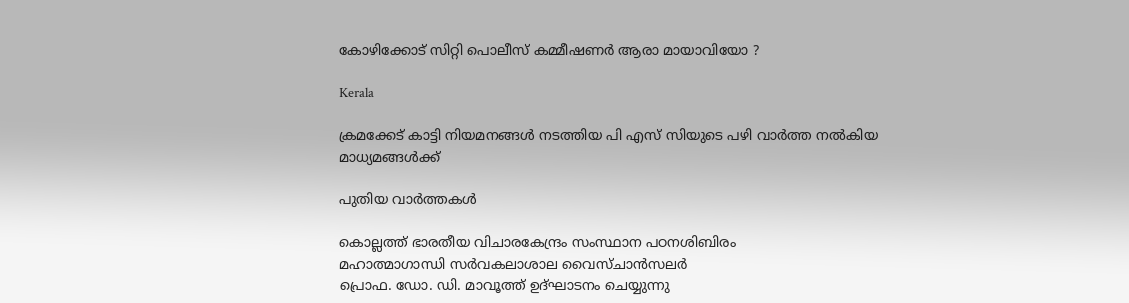കോഴിക്കോട് സിറ്റി പൊലീസ് കമ്മീഷണര്‍ ആരാ മായാവിയോ ?

Kerala

ക്രമക്കേട് കാട്ടി നിയമനങ്ങള്‍ നടത്തിയ പി എസ് സിയുടെ പഴി വാര്‍ത്ത നല്‍കിയ മാധ്യമങ്ങള്‍ക്ക്

പുതിയ വാര്‍ത്തകള്‍

കൊല്ലത്ത് ഭാരതീയ വിചാരകേന്ദ്രം സംസ്ഥാന പഠനശിബിരം
മഹാത്മാഗാന്ധി സര്‍വകലാശാല വൈസ്ചാന്‍സലര്‍
പ്രൊഫ. ഡോ. ഡി. മാവൂത്ത് ഉദ്ഘാടനം ചെയ്യുന്നു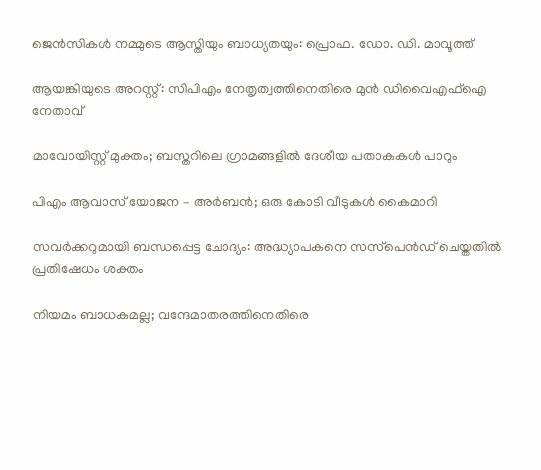ജെന്‍സികള്‍ നമ്മുടെ ആസ്തിയും ബാധ്യതയും: പ്രൊഫ. ഡോ. ഡി. മാവൂത്ത്

ആയങ്കിയുടെ അറസ്റ്റ്: സിപിഎം നേതൃത്വത്തിനെതിരെ മുന്‍ ഡിവൈഎഫ്‌ഐ നേതാവ്

മാവോയിസ്റ്റ് മുക്തം; ബസ്തറിലെ ഗ്രാമങ്ങളില്‍ ദേശീയ പതാകകള്‍ പാറും

പിഎം ആവാസ് യോജന – അര്‍ബന്‍; ഒരു കോടി വീടുകള്‍ കൈമാറി

സവര്‍ക്കറുമായി ബന്ധപ്പെട്ട ചോദ്യം: അദ്ധ്യാപകനെ സസ്‌പെന്‍ഡ് ചെയ്തതില്‍ പ്രതിഷേധം ശക്തം

നിയമം ബാധകമല്ല; വന്ദേമാതരത്തിനെതിരെ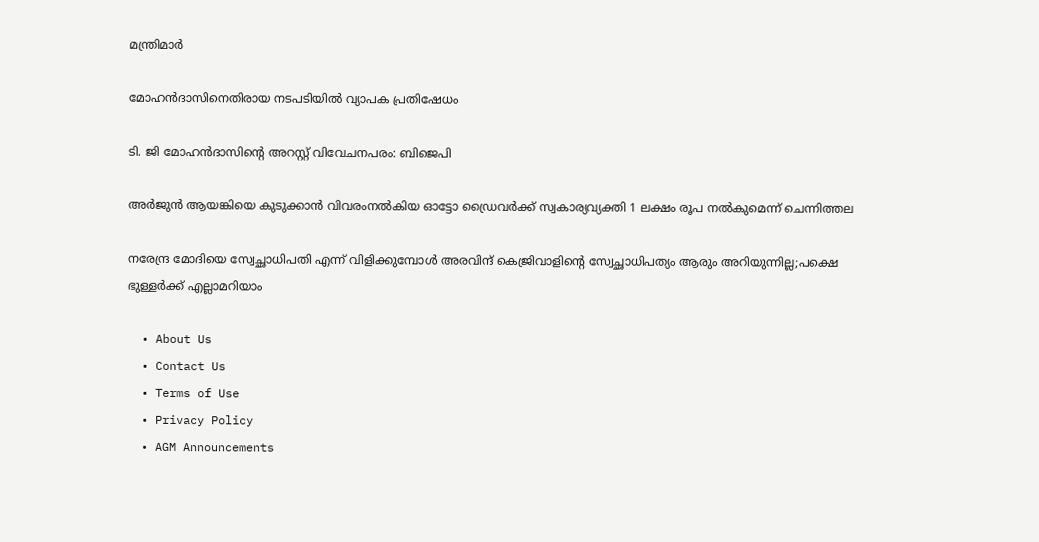മന്ത്രിമാര്‍

മോഹന്‍ദാസിനെതിരായ നടപടിയില്‍ വ്യാപക പ്രതിഷേധം

ടി. ജി മോഹന്‍ദാസിന്റെ അറസ്റ്റ് വിവേചനപരം: ബിജെപി

അര്‍ജുന്‍ ആയങ്കിയെ കുടുക്കാന്‍ വിവരംനല്‍കിയ ഓട്ടോ ഡ്രൈവര്‍ക്ക് സ്വകാര്യവ്യക്തി 1 ലക്ഷം രൂപ നല്‍കുമെന്ന് ചെന്നിത്തല

നരേന്ദ്ര മോദിയെ സ്വേച്ഛാധിപതി എന്ന് വിളിക്കുമ്പോൾ അരവിന്ദ് കെജ്രിവാളിന്റെ സ്വേച്ഛാധിപത്യം ആരും അറിയുന്നില്ല;പക്ഷെ ഭുള്ളര്‍ക്ക് എല്ലാമറിയാം

  • About Us
  • Contact Us
  • Terms of Use
  • Privacy Policy
  • AGM Announcements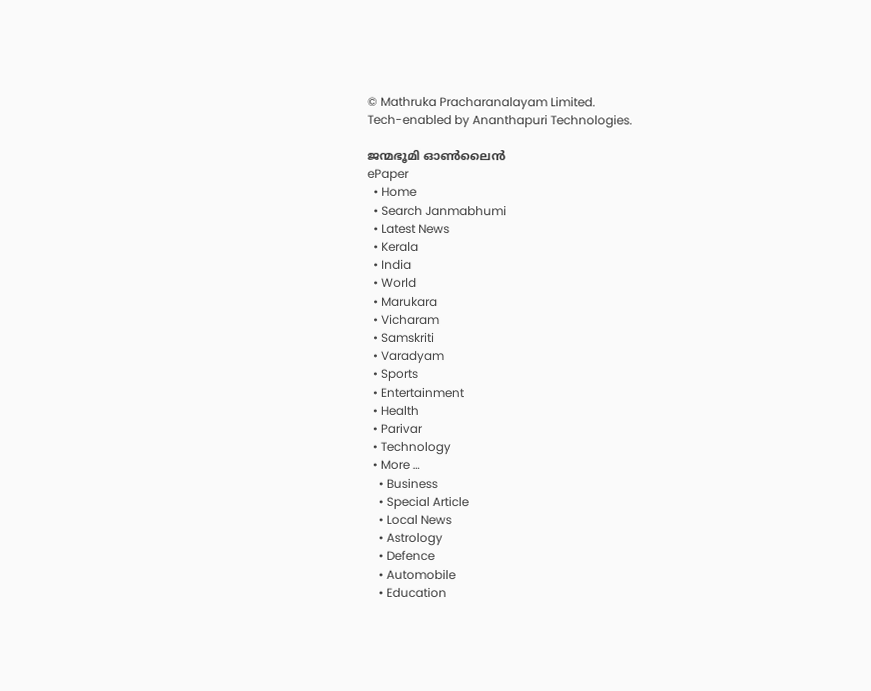© Mathruka Pracharanalayam Limited.
Tech-enabled by Ananthapuri Technologies.

ജന്മഭൂമി ഓണ്‍ലൈന്‍
ePaper
  • Home
  • Search Janmabhumi
  • Latest News
  • Kerala
  • India
  • World
  • Marukara
  • Vicharam
  • Samskriti
  • Varadyam
  • Sports
  • Entertainment
  • Health
  • Parivar
  • Technology
  • More …
    • Business
    • Special Article
    • Local News
    • Astrology
    • Defence
    • Automobile
    • Education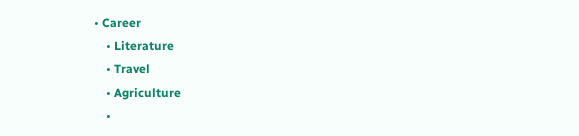• Career
    • Literature
    • Travel
    • Agriculture
    •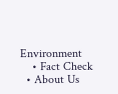Environment
    • Fact Check
  • About Us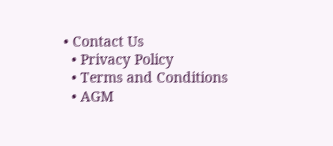• Contact Us
  • Privacy Policy
  • Terms and Conditions
  • AGM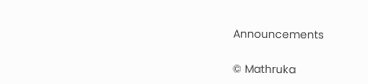Announcements

© Mathruka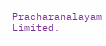Pracharanalayam Limited.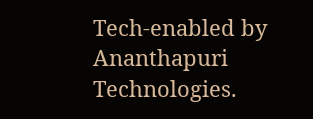Tech-enabled by Ananthapuri Technologies.